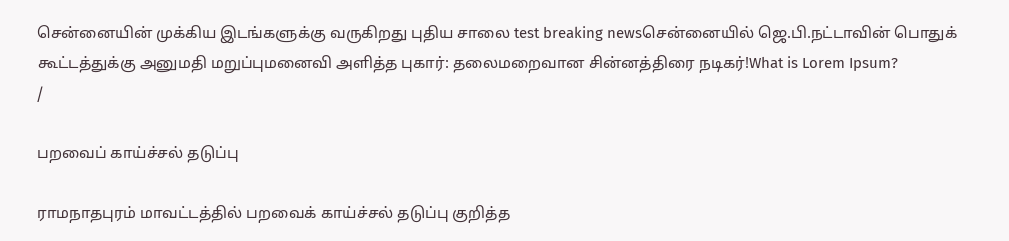சென்னையின் முக்கிய இடங்களுக்கு வருகிறது புதிய சாலை test breaking newsசென்னையில் ஜெ.பி.நட்டாவின் பொதுக் கூட்டத்துக்கு அனுமதி மறுப்புமனைவி அளித்த புகார்: தலைமறைவான சின்னத்திரை நடிகர்!What is Lorem Ipsum?
/

பறவைப் காய்ச்சல் தடுப்பு

ராமநாதபுரம் மாவட்டத்தில் பறவைக் காய்ச்சல் தடுப்பு குறித்த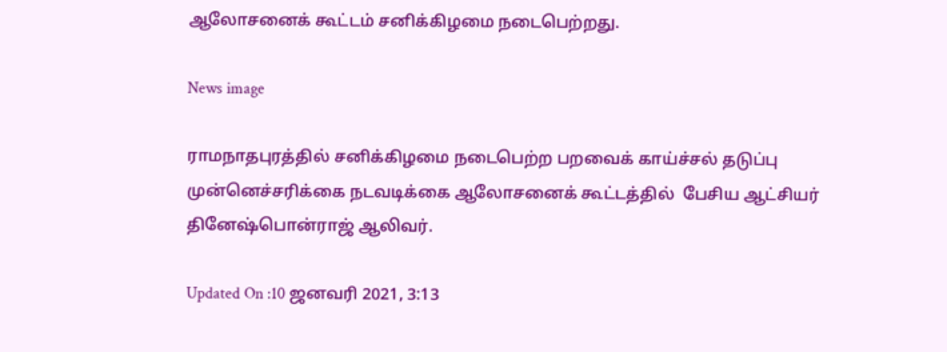ஆலோசனைக் கூட்டம் சனிக்கிழமை நடைபெற்றது.

News image

ராமநாதபுரத்தில் சனிக்கிழமை நடைபெற்ற பறவைக் காய்ச்சல் தடுப்பு முன்னெச்சரிக்கை நடவடிக்கை ஆலோசனைக் கூட்டத்தில்  பேசிய ஆட்சியர் தினேஷ்பொன்ராஜ் ஆலிவர்.

Updated On :10 ஜனவரி 2021, 3:13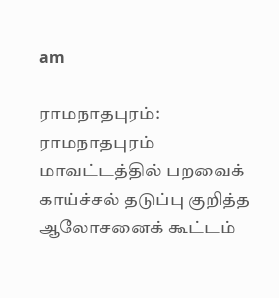am

ராமநாதபுரம்: ராமநாதபுரம் மாவட்டத்தில் பறவைக் காய்ச்சல் தடுப்பு குறித்த ஆலோசனைக் கூட்டம்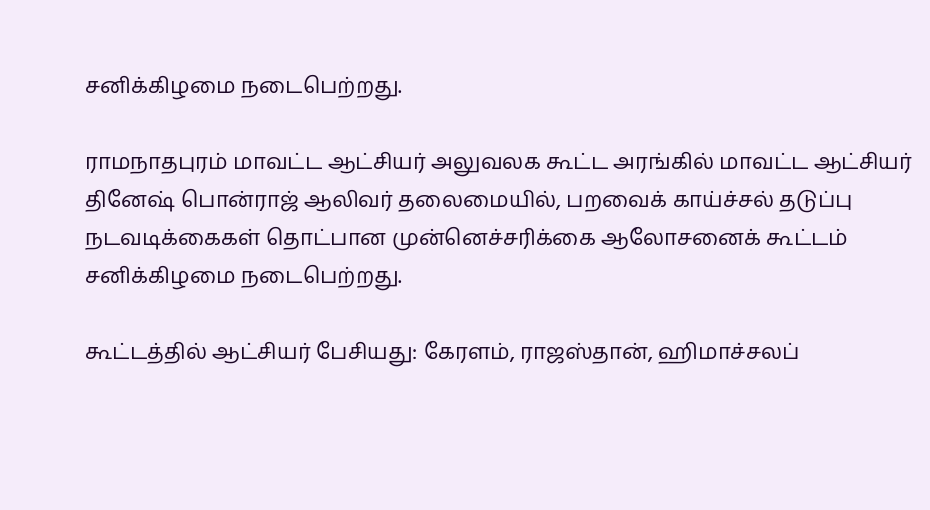சனிக்கிழமை நடைபெற்றது.

ராமநாதபுரம் மாவட்ட ஆட்சியர் அலுவலக கூட்ட அரங்கில் மாவட்ட ஆட்சியர் தினேஷ் பொன்ராஜ் ஆலிவர் தலைமையில், பறவைக் காய்ச்சல் தடுப்பு நடவடிக்கைகள் தொட்பான முன்னெச்சரிக்கை ஆலோசனைக் கூட்டம் சனிக்கிழமை நடைபெற்றது.

கூட்டத்தில் ஆட்சியர் பேசியது: கேரளம், ராஜஸ்தான், ஹிமாச்சலப்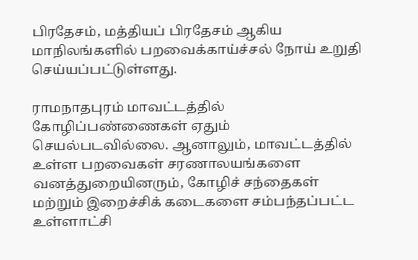பிரதேசம், மத்தியப் பிரதேசம் ஆகிய மாநிலங்களில் பறவைக்காய்ச்சல் நோய் உறுதி செய்யப்பட்டுள்ளது.

ராமநாதபுரம் மாவட்டத்தில் கோழிப்பண்ணைகள் ஏதும் செயல்படவில்லை. ஆனாலும், மாவட்டத்தில் உள்ள பறவைகள் சரணாலயங்களை வனத்துறையினரும், கோழிச் சந்தைகள் மற்றும் இறைச்சிக் கடைகளை சம்பந்தப்பட்ட உள்ளாட்சி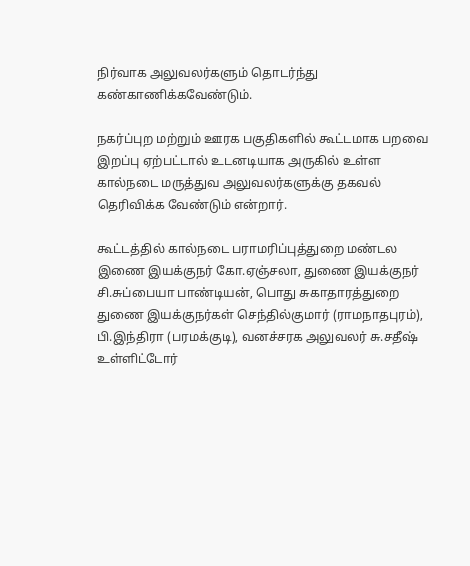நிர்வாக அலுவலர்களும் தொடர்ந்து கண்காணிக்கவேண்டும்.

நகர்ப்புற மற்றும் ஊரக பகுதிகளில் கூட்டமாக பறவை இறப்பு ஏற்பட்டால் உடனடியாக அருகில் உள்ள கால்நடை மருத்துவ அலுவலர்களுக்கு தகவல் தெரிவிக்க வேண்டும் என்றார்.

கூட்டத்தில் கால்நடை பராமரிப்புத்துறை மண்டல இணை இயக்குநர் கோ.ஏஞ்சலா, துணை இயக்குநர் சி.சுப்பையா பாண்டியன், பொது சுகாதாரத்துறை துணை இயக்குநர்கள் செந்தில்குமார் (ராமநாதபுரம்), பி.இந்திரா (பரமக்குடி), வனச்சரக அலுவலர் சு.சதீஷ் உள்ளிட்டோர்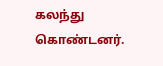கலந்து கொண்டனர்.